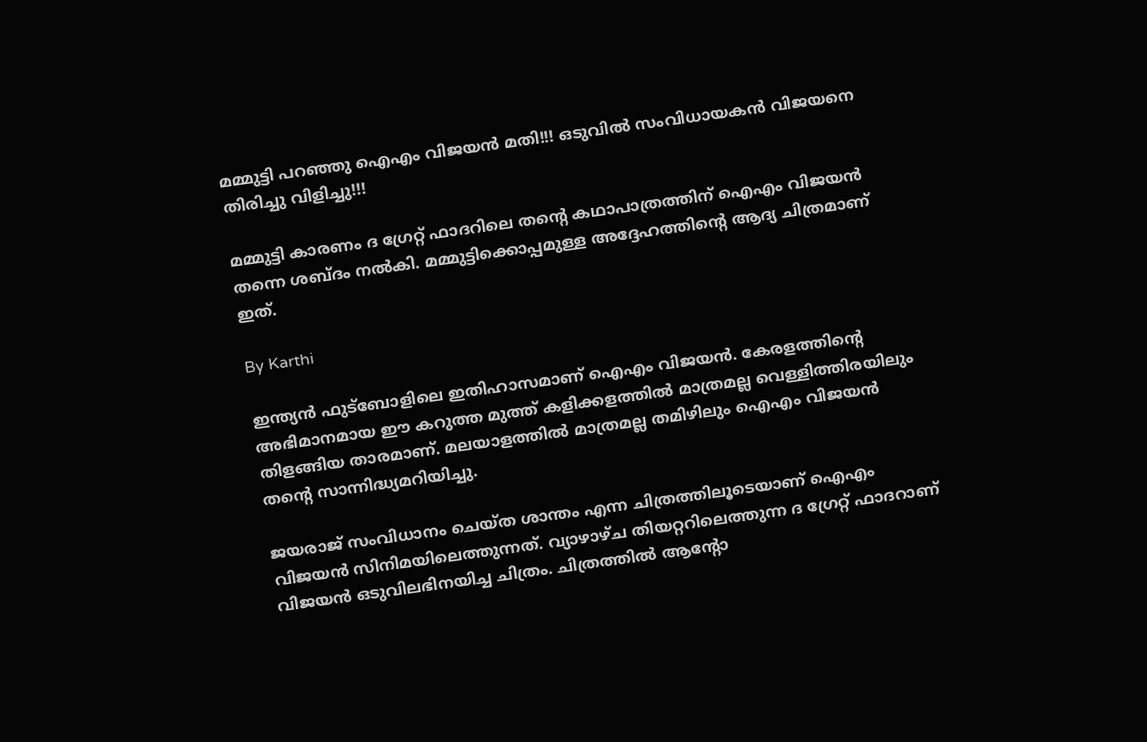മമ്മുട്ടി പറഞ്ഞു ഐഎം വിജയന്‍ മതി!!! ഒടുവില്‍ സംവിധായകന്‍ വിജയനെ തിരിച്ചു വിളിച്ചു!!!

മമ്മുട്ടി കാരണം ദ ഗ്രേറ്റ് ഫാദറിലെ തന്റെ കഥാപാത്രത്തിന് ഐഎം വിജയന്‍ തന്നെ ശബ്ദം നല്‍കി. മമ്മുട്ടിക്കൊപ്പമുള്ള അദ്ദേഹത്തിന്റെ ആദ്യ ചിത്രമാണ് ഇത്.

By Karthi

ഇന്ത്യന്‍ ഫുട്‌ബോളിലെ ഇതിഹാസമാണ് ഐഎം വിജയന്‍. കേരളത്തിന്റെ അഭിമാനമായ ഈ കറുത്ത മുത്ത് കളിക്കളത്തില്‍ മാത്രമല്ല വെള്ളിത്തിരയിലും തിളങ്ങിയ താരമാണ്. മലയാളത്തില്‍ മാത്രമല്ല തമിഴിലും ഐഎം വിജയന്‍ തന്റെ സാന്നിദ്ധ്യമറിയിച്ചു.

ജയരാജ് സംവിധാനം ചെയ്ത ശാന്തം എന്ന ചിത്രത്തിലൂടെയാണ് ഐഎം വിജയന്‍ സിനിമയിലെത്തുന്നത്. വ്യാഴാഴ്ച തിയറ്ററിലെത്തുന്ന ദ ഗ്രേറ്റ് ഫാദറാണ് വിജയന്‍ ഒടുവിലഭിനയിച്ച ചിത്രം. ചിത്രത്തില്‍ ആന്റോ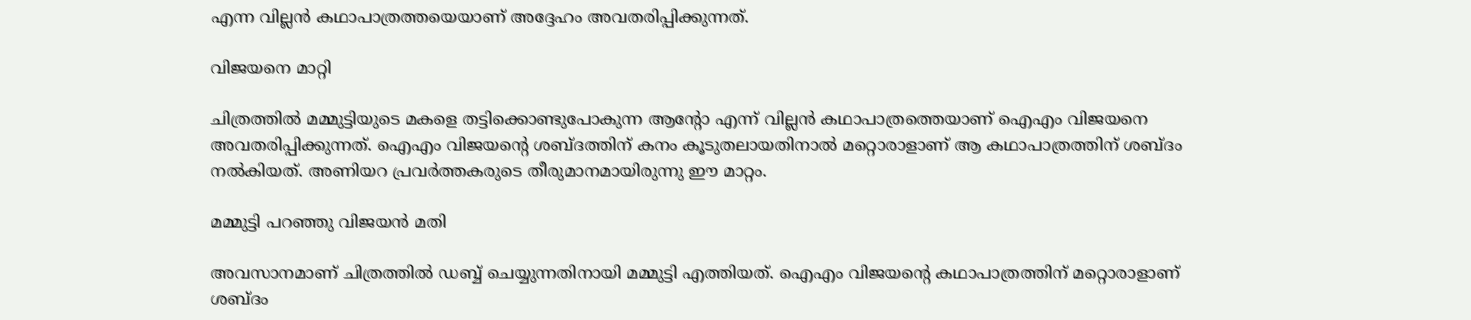എന്ന വില്ലന്‍ കഥാപാത്രത്തയെയാണ് അദ്ദേഹം അവതരിപ്പിക്കുന്നത്.

വിജയനെ മാറ്റി

ചിത്രത്തില്‍ മമ്മുട്ടിയുടെ മകളെ തട്ടിക്കൊണ്ടുപോകുന്ന ആന്റോ എന്ന് വില്ലന്‍ കഥാപാത്രത്തെയാണ് ഐഎം വിജയനെ അവതരിപ്പിക്കുന്നത്. ഐഎം വിജയന്റെ ശബ്ദത്തിന് കനം കൂടുതലായതിനാല്‍ മറ്റൊരാളാണ് ആ കഥാപാത്രത്തിന് ശബ്ദം നല്‍കിയത്. അണിയറ പ്രവര്‍ത്തകരുടെ തീരുമാനമായിരുന്നു ഈ മാറ്റം.

മമ്മുട്ടി പറഞ്ഞു വിജയന്‍ മതി

അവസാനമാണ് ചിത്രത്തില്‍ ഡബ്ബ് ചെയ്യുന്നതിനായി മമ്മുട്ടി എത്തിയത്. ഐഎം വിജയന്റെ കഥാപാത്രത്തിന് മറ്റൊരാളാണ് ശബ്ദം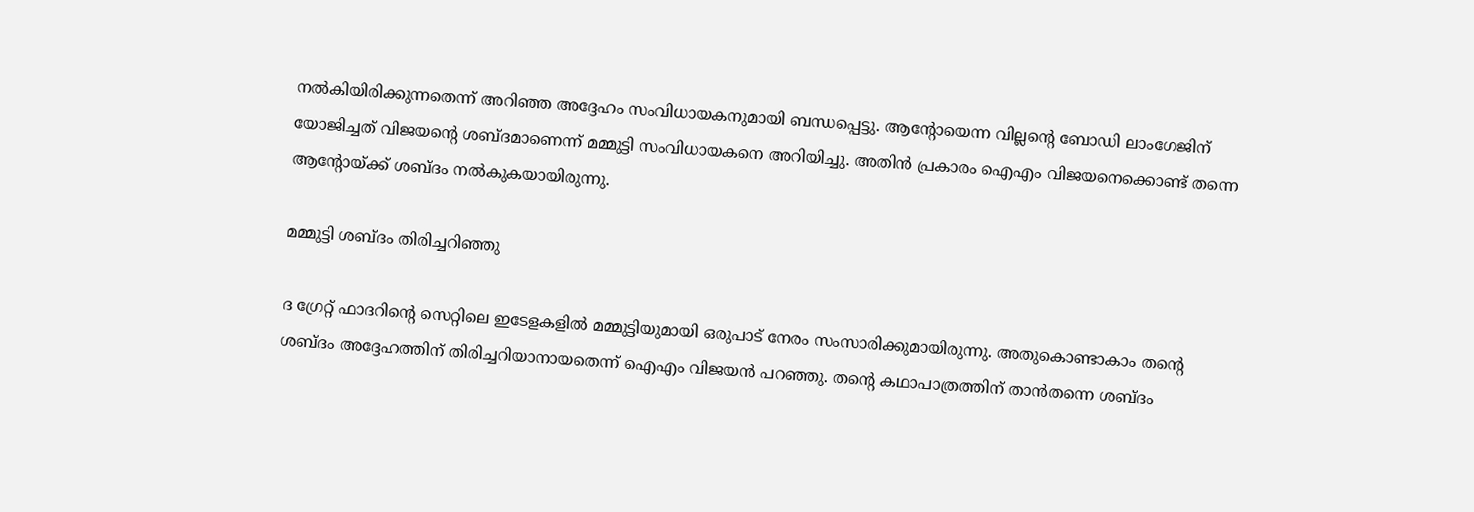നല്‍കിയിരിക്കുന്നതെന്ന് അറിഞ്ഞ അദ്ദേഹം സംവിധായകനുമായി ബന്ധപ്പെട്ടു. ആന്റോയെന്ന വില്ലന്റെ ബോഡി ലാംഗേജിന് യോജിച്ചത് വിജയന്റെ ശബ്ദമാണെന്ന് മമ്മുട്ടി സംവിധായകനെ അറിയിച്ചു. അതിന്‍ പ്രകാരം ഐഎം വിജയനെക്കൊണ്ട് തന്നെ ആന്റോയ്ക്ക് ശബ്ദം നല്‍കുകയായിരുന്നു.

മമ്മുട്ടി ശബ്ദം തിരിച്ചറിഞ്ഞു

ദ ഗ്രേറ്റ് ഫാദറിന്റെ സെറ്റിലെ ഇടേളകളില്‍ മമ്മുട്ടിയുമായി ഒരുപാട് നേരം സംസാരിക്കുമായിരുന്നു. അതുകൊണ്ടാകാം തന്റെ ശബ്ദം അദ്ദേഹത്തിന് തിരിച്ചറിയാനായതെന്ന് ഐഎം വിജയന്‍ പറഞ്ഞു. തന്റെ കഥാപാത്രത്തിന് താന്‍തന്നെ ശബ്ദം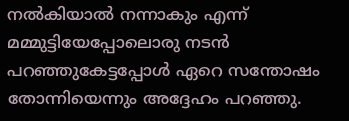നല്‍കിയാല്‍ നന്നാകും എന്ന് മമ്മുട്ടിയേപ്പോലൊരു നടന്‍ പറഞ്ഞുകേട്ടപ്പോള്‍ ഏറെ സന്തോഷം തോന്നിയെന്നും അദ്ദേഹം പറഞ്ഞു.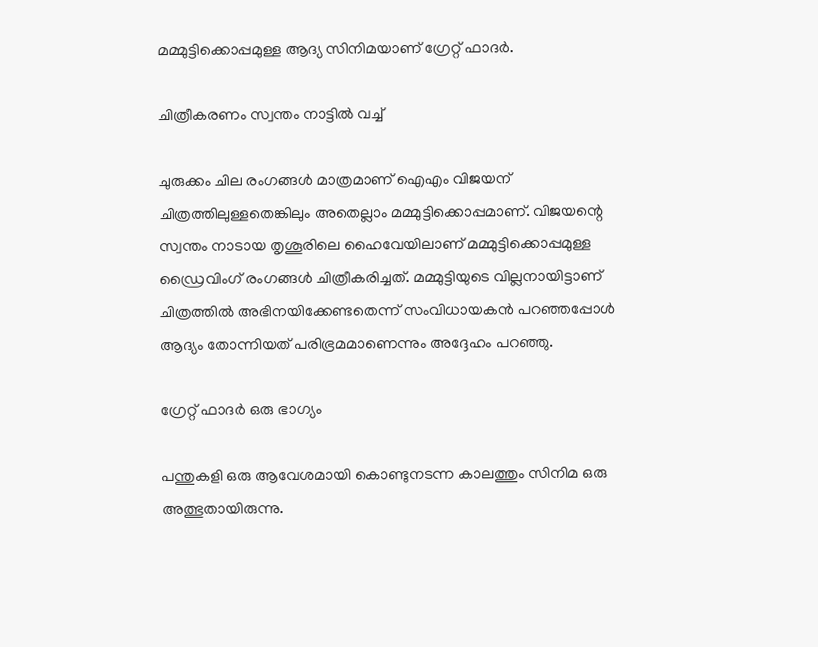മമ്മുട്ടിക്കൊപ്പമുള്ള ആദ്യ സിനിമയാണ് ഗ്രേറ്റ് ഫാദര്‍.

ചിത്രീകരണം സ്വന്തം നാട്ടില്‍ വച്ച്

ചുരുക്കം ചില രംഗങ്ങള്‍ മാത്രമാണ് ഐഎം വിജയന് ചിത്രത്തിലുള്ളതെങ്കിലും അതെല്ലാം മമ്മുട്ടിക്കൊപ്പമാണ്. വിജയന്റെ സ്വന്തം നാടായ തൃശൂരിലെ ഹൈവേയിലാണ് മമ്മുട്ടിക്കൊപ്പമുള്ള ഡ്രൈവിംഗ് രംഗങ്ങള്‍ ചിത്രീകരിച്ചത്. മമ്മുട്ടിയുടെ വില്ലനായിട്ടാണ് ചിത്രത്തില്‍ അഭിനയിക്കേണ്ടതെന്ന് സംവിധായകന്‍ പറഞ്ഞപ്പോള്‍ ആദ്യം തോന്നിയത് പരിഭ്രമമാണെന്നും അദ്ദേഹം പറഞ്ഞു.

ഗ്രേറ്റ് ഫാദര്‍ ഒരു ഭാഗ്യം

പന്തുകളി ഒരു ആവേശമായി കൊണ്ടുനടന്ന കാലത്തും സിനിമ ഒരു അത്ഭുതായിരുന്നു.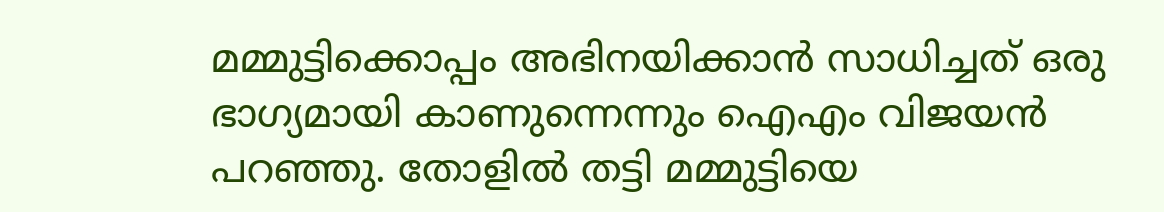മമ്മുട്ടിക്കൊപ്പം അഭിനയിക്കാന്‍ സാധിച്ചത് ഒരു ഭാഗ്യമായി കാണുന്നെന്നും ഐഎം വിജയന്‍ പറഞ്ഞു. തോളില്‍ തട്ടി മമ്മുട്ടിയെ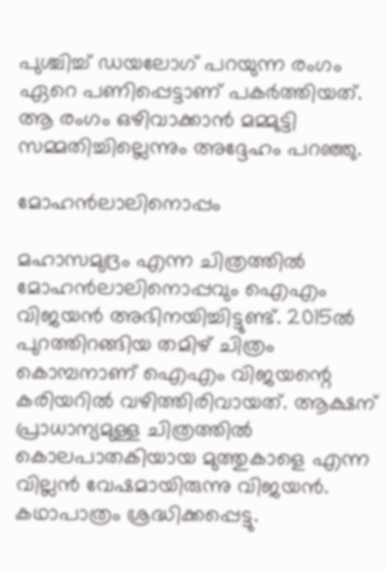പുശ്ചിച്ച് ഡയലോഗ് പറയുന്ന രംഗം ഏറെ പണിപ്പെട്ടാണ് പകര്‍ത്തിയത്. ആ രംഗം ഒഴിവാക്കാന്‍ മമ്മുട്ടി സമ്മതിച്ചില്ലെന്നും അദ്ദേഹം പറഞ്ഞു.

മോഹന്‍ലാലിനൊപ്പം

മഹാസമുദ്രം എന്ന ചിത്രത്തില്‍ മോഹന്‍ലാലിനൊപ്പവും ഐഎം വിജയന്‍ അഭിനയിച്ചിട്ടുണ്ട്. 2015ല്‍ പുറത്തിറങ്ങിയ തമിഴ് ചിത്രം കൊമ്പനാണ് ഐഎം വിജയന്റെ കരിയറില്‍ വഴിത്തിരിവായത്. ആക്ഷന് പ്രാധാന്യമുള്ള ചിത്രത്തില്‍ കൊലപാതകിയായ മുത്തുകാളെ എന്ന വില്ലന്‍ വേഷമായിരുന്നു വിജയന്‍. കഥാപാത്രം ശ്രദ്ധിക്കപ്പെട്ടു.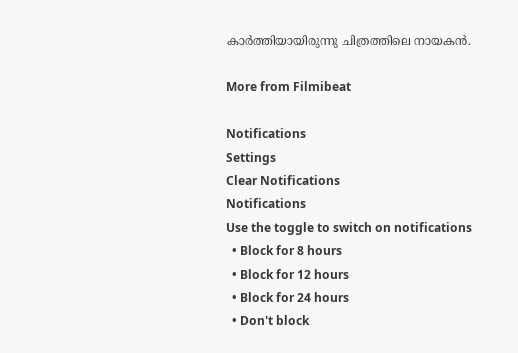കാര്‍ത്തിയായിരുന്നു ചിത്രത്തിലെ നായകന്‍.

More from Filmibeat

Notifications
Settings
Clear Notifications
Notifications
Use the toggle to switch on notifications
  • Block for 8 hours
  • Block for 12 hours
  • Block for 24 hours
  • Don't block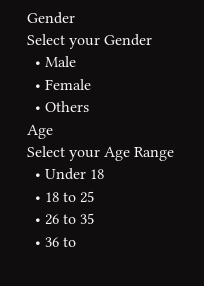Gender
Select your Gender
  • Male
  • Female
  • Others
Age
Select your Age Range
  • Under 18
  • 18 to 25
  • 26 to 35
  • 36 to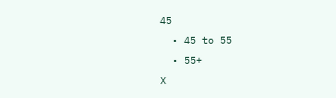45
  • 45 to 55
  • 55+
X